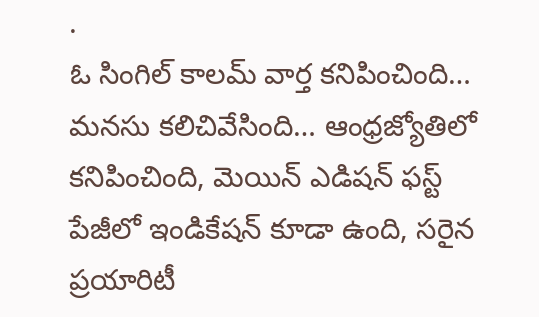.
ఓ సింగిల్ కాలమ్ వార్త కనిపించింది… మనసు కలిచివేసింది… ఆంధ్రజ్యోతిలో కనిపించింది, మెయిన్ ఎడిషన్ ఫస్ట్ పేజీలో ఇండికేషన్ కూడా ఉంది, సరైన ప్రయారిటీ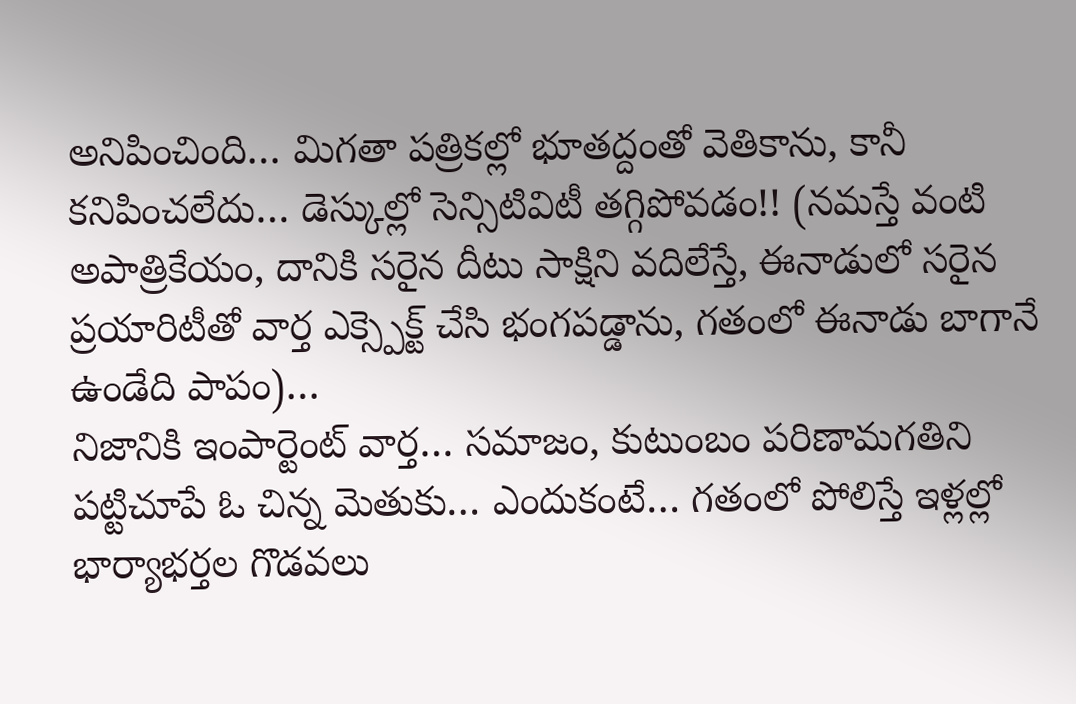అనిపించింది… మిగతా పత్రికల్లో భూతద్దంతో వెతికాను, కానీ కనిపించలేదు… డెస్కుల్లో సెన్సిటివిటీ తగ్గిపోవడం!! (నమస్తే వంటి అపాత్రికేయం, దానికి సరైన దీటు సాక్షిని వదిలేస్తే, ఈనాడులో సరైన ప్రయారిటీతో వార్త ఎక్స్పెక్ట్ చేసి భంగపడ్డాను, గతంలో ఈనాడు బాగానే ఉండేది పాపం)…
నిజానికి ఇంపార్టెంట్ వార్త… సమాజం, కుటుంబం పరిణామగతిని పట్టిచూపే ఓ చిన్న మెతుకు… ఎందుకంటే… గతంలో పోలిస్తే ఇళ్లల్లో భార్యాభర్తల గొడవలు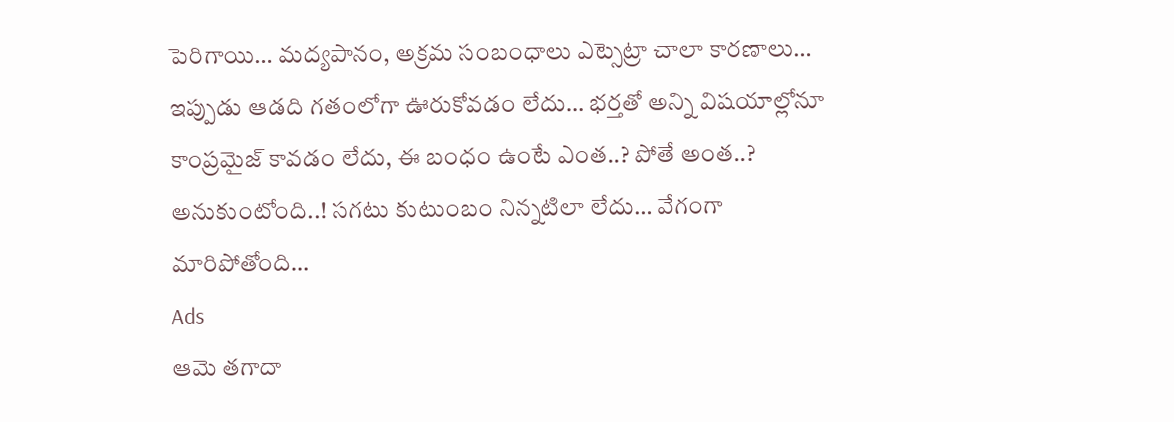పెరిగాయి… మద్యపానం, అక్రమ సంబంధాలు ఎట్సెట్రా చాలా కారణాలు… ఇప్పుడు ఆడది గతంలోగా ఊరుకోవడం లేదు… భర్తతో అన్ని విషయాల్లోనూ కాంప్రమైజ్ కావడం లేదు, ఈ బంధం ఉంటే ఎంత..? పోతే అంత..? అనుకుంటోంది..! సగటు కుటుంబం నిన్నటిలా లేదు… వేగంగా మారిపోతోంది…
Ads
ఆమె తగాదా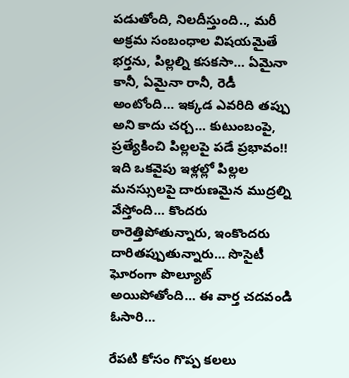పడుతోంది, నిలదీస్తుంది.., మరీ అక్రమ సంబంధాల విషయమైతే భర్తను, పిల్లల్ని కసకసా… ఏమైనా కానీ, ఏమైనా రానీ, రెడీ అంటోంది… ఇక్కడ ఎవరిది తప్పు అని కాదు చర్చ… కుటుంబంపై, ప్రత్యేకించి పిల్లలపై పడే ప్రభావం!! ఇది ఒకవైపు ఇళ్లల్లో పిల్లల మనస్సులపై దారుణమైన ముద్రల్ని వేస్తోంది… కొందరు ఠారెత్తిపోతున్నారు, ఇంకొందరు దారితప్పుతున్నారు… సొసైటీ ఘోరంగా పొల్యూట్ అయిపోతోంది… ఈ వార్త చదవండి ఓసారి…

రేపటి కోసం గొప్ప కలలు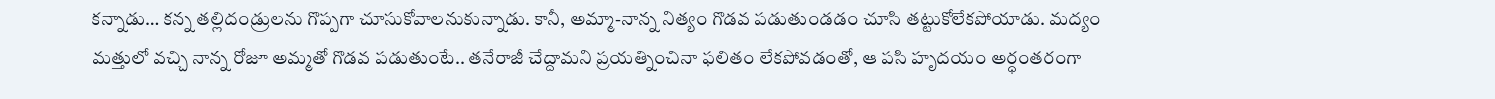కన్నాడు… కన్న తల్లిదండ్రులను గొప్పగా చూసుకోవాలనుకున్నాడు. కానీ, అమ్మా-నాన్న నిత్యం గొడవ పడుతుండడం చూసి తట్టుకోలేకపోయాడు. మద్యం మత్తులో వచ్చి నాన్న రోజూ అమ్మతో గొడవ పడుతుంటే.. తనేరాజీ చేద్దామని ప్రయత్నించినా ఫలితం లేకపోవడంతో, ఆ పసి హృదయం అర్ధంతరంగా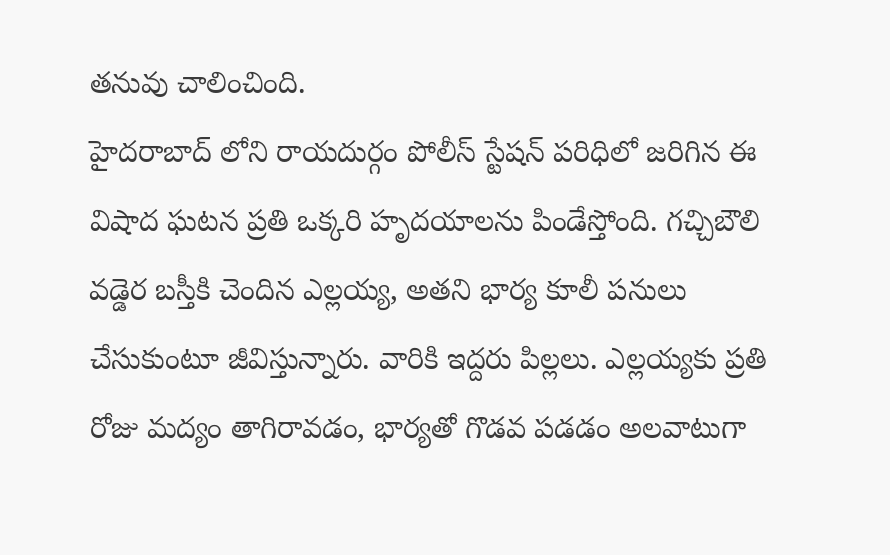తనువు చాలించింది.
హైదరాబాద్ లోని రాయదుర్గం పోలీస్ స్టేషన్ పరిధిలో జరిగిన ఈ విషాద ఘటన ప్రతి ఒక్కరి హృదయాలను పిండేస్తోంది. గచ్చిబౌలి వడ్డెర బస్తీకి చెందిన ఎల్లయ్య, అతని భార్య కూలీ పనులు చేసుకుంటూ జీవిస్తున్నారు. వారికి ఇద్దరు పిల్లలు. ఎల్లయ్యకు ప్రతి రోజు మద్యం తాగిరావడం, భార్యతో గొడవ పడడం అలవాటుగా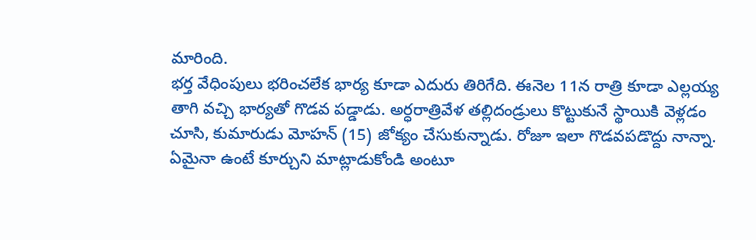మారింది.
భర్త వేధింపులు భరించలేక భార్య కూడా ఎదురు తిరిగేది. ఈనెల 11న రాత్రి కూడా ఎల్లయ్య తాగి వచ్చి భార్యతో గొడవ పడ్డాడు. అర్ధరాత్రివేళ తల్లిదండ్రులు కొట్టుకునే స్థాయికి వెళ్లడం చూసి, కుమారుడు మోహన్ (15) జోక్యం చేసుకున్నాడు. రోజూ ఇలా గొడవపడొద్దు నాన్నా. ఏమైనా ఉంటే కూర్చుని మాట్లాడుకోండి అంటూ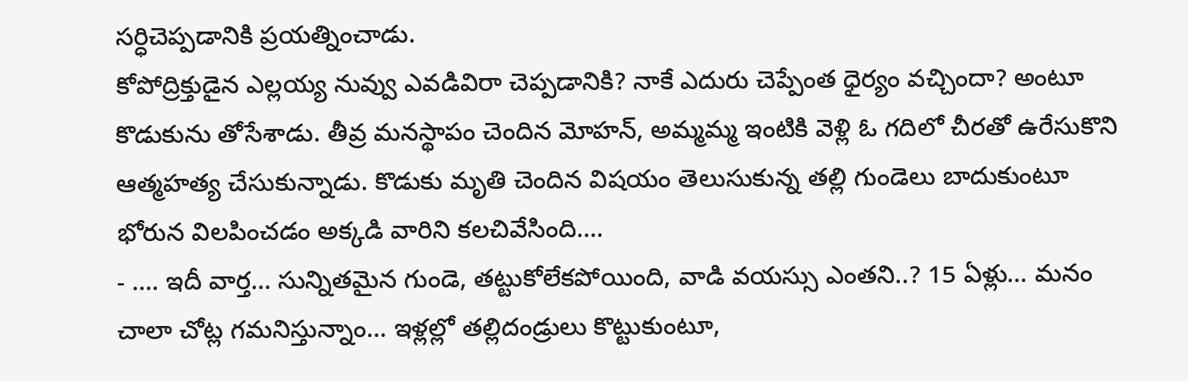సర్ధిచెప్పడానికి ప్రయత్నించాడు.
కోపోద్రిక్తుడైన ఎల్లయ్య నువ్వు ఎవడివిరా చెప్పడానికి? నాకే ఎదురు చెప్పేంత ధైర్యం వచ్చిందా? అంటూ కొడుకును తోసేశాడు. తీవ్ర మనస్థాపం చెందిన మోహన్, అమ్మమ్మ ఇంటికి వెళ్లి ఓ గదిలో చీరతో ఉరేసుకొని ఆత్మహత్య చేసుకున్నాడు. కొడుకు మృతి చెందిన విషయం తెలుసుకున్న తల్లి గుండెలు బాదుకుంటూ భోరున విలపించడం అక్కడి వారిని కలచివేసింది….
- …. ఇదీ వార్త… సున్నితమైన గుండె, తట్టుకోలేకపోయింది, వాడి వయస్సు ఎంతని..? 15 ఏళ్లు… మనం చాలా చోట్ల గమనిస్తున్నాం… ఇళ్లల్లో తల్లిదండ్రులు కొట్టుకుంటూ,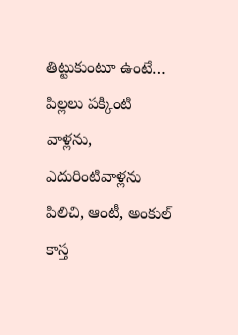తిట్టుకుంటూ ఉంటే… పిల్లలు పక్కింటి వాళ్లను, ఎదురింటివాళ్లను పిలిచి, ఆంటీ, అంకుల్ కాస్త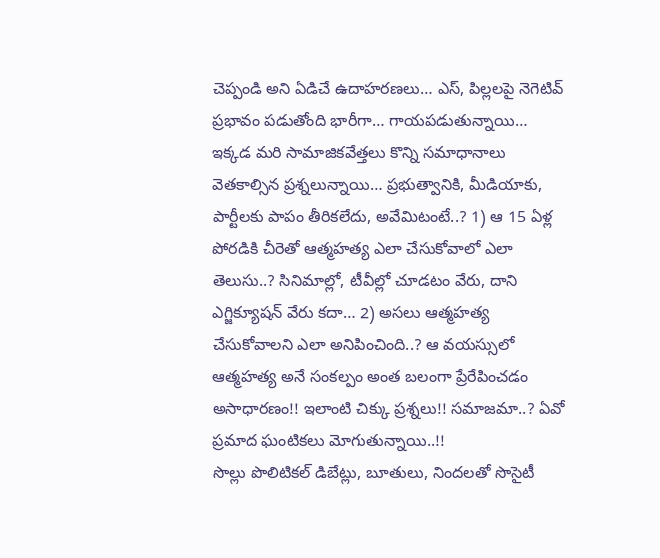చెప్పండి అని ఏడిచే ఉదాహరణలు… ఎస్, పిల్లలపై నెగెటివ్ ప్రభావం పడుతోంది భారీగా… గాయపడుతున్నాయి…
ఇక్కడ మరి సామాజికవేత్తలు కొన్ని సమాధానాలు వెతకాల్సిన ప్రశ్నలున్నాయి… ప్రభుత్వానికి, మీడియాకు, పార్టీలకు పాపం తీరికలేదు, అవేమిటంటే..? 1) ఆ 15 ఏళ్ల పోరడికి చీరెతో ఆత్మహత్య ఎలా చేసుకోవాలో ఎలా తెలుసు..? సినిమాల్లో, టీవీల్లో చూడటం వేరు, దాని ఎగ్జిక్యూషన్ వేరు కదా… 2) అసలు ఆత్మహత్య చేసుకోవాలని ఎలా అనిపించింది..? ఆ వయస్సులో ఆత్మహత్య అనే సంకల్పం అంత బలంగా ప్రేరేపించడం అసాధారణం!! ఇలాంటి చిక్కు ప్రశ్నలు!! సమాజమా..? ఏవో ప్రమాద ఘంటికలు మోగుతున్నాయి..!!
సొల్లు పొలిటికల్ డిబేట్లు, బూతులు, నిందలతో సొసైటీ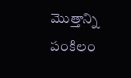మొత్తాన్ని పంకిలం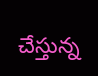చేస్తున్న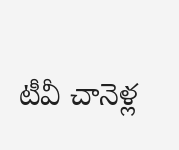టీవీ చానెళ్ల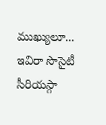ముఖ్యులూ... ఇవిరా సొసైటీ సీరియస్గా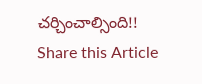చర్చించాల్సింది!!
Share this Article